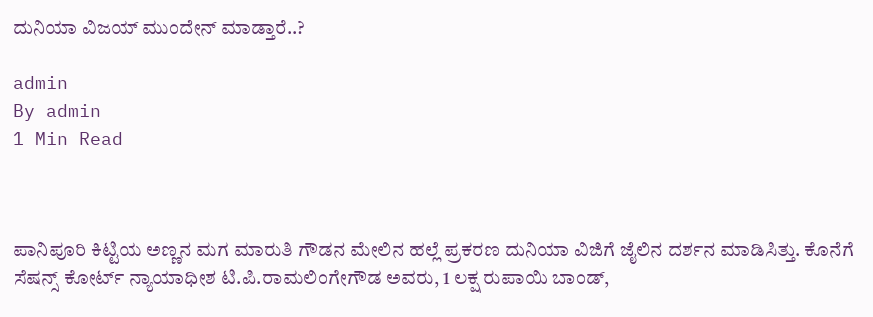ದುನಿಯಾ ವಿಜಯ್ ಮುಂದೇನ್ ಮಾಡ್ತಾರೆ..?

admin
By admin
1 Min Read



ಪಾನಿಪೂರಿ ಕಿಟ್ಟಿಯ ಅಣ್ಣನ ಮಗ ಮಾರುತಿ ಗೌಡನ ಮೇಲಿನ ಹಲ್ಲೆ ಪ್ರಕರಣ ದುನಿಯಾ ವಿಜಿಗೆ ಜೈಲಿನ ದರ್ಶನ ಮಾಡಿಸಿತ್ತು. ಕೊನೆಗೆ ಸೆಷನ್ಸ್ ಕೋರ್ಟ್ ನ್ಯಾಯಾಧೀಶ ಟಿ.ಪಿ.ರಾಮಲಿಂಗೇಗೌಡ ಅವರು, 1 ಲಕ್ಷ ರುಪಾಯಿ ಬಾಂಡ್,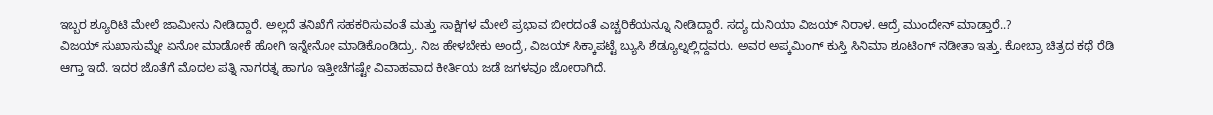ಇಬ್ಬರ ಶ್ಯೂರಿಟಿ ಮೇಲೆ ಜಾಮೀನು ನೀಡಿದ್ದಾರೆ. ಅಲ್ಲದೆ ತನಿಖೆಗೆ ಸಹಕರಿಸುವಂತೆ ಮತ್ತು ಸಾಕ್ಷಿಗಳ ಮೇಲೆ ಪ್ರಭಾವ ಬೀರದಂತೆ ಎಚ್ಚರಿಕೆಯನ್ನೂ ನೀಡಿದ್ದಾರೆ. ಸದ್ಯ ದುನಿಯಾ ವಿಜಯ್ ನಿರಾಳ. ಆದ್ರೆ ಮುಂದೇನ್ ಮಾಡ್ತಾರೆ..?
ವಿಜಯ್ ಸುಖಾಸುಮ್ನೇ ಏನೋ ಮಾಡೋಕೆ ಹೋಗಿ ಇನ್ನೇನೋ ಮಾಡಿಕೊಂಡಿದ್ರು. ನಿಜ ಹೇಳಬೇಕು ಅಂದ್ರೆ, ವಿಜಯ್ ಸಿಕ್ಕಾಪಟ್ಟೆ ಬ್ಯುಸಿ ಶೆಡ್ಯೂಲ್ನಲ್ಲಿದ್ದವರು. ಅವರ ಅಪ್ಕಮಿಂಗ್ ಕುಸ್ತಿ ಸಿನಿಮಾ ಶೂಟಿಂಗ್ ನಡೀತಾ ಇತ್ತು. ಕೋಬ್ರಾ ಚಿತ್ರದ ಕಥೆ ರೆಡಿ ಆಗ್ತಾ ಇದೆ. ಇದರ ಜೊತೆಗೆ ಮೊದಲ ಪತ್ನಿ ನಾಗರತ್ನ ಹಾಗೂ ಇತ್ತೀಚೆಗಷ್ಟೇ ವಿವಾಹವಾದ ಕೀರ್ತಿಯ ಜಡೆ ಜಗಳವೂ ಜೋರಾಗಿದೆ.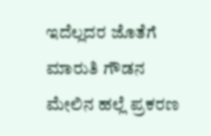ಇದೆಲ್ಲದರ ಜೊತೆಗೆ ಮಾರುತಿ ಗೌಡನ ಮೇಲಿನ ಹಲ್ಲೆ ಪ್ರಕರಣ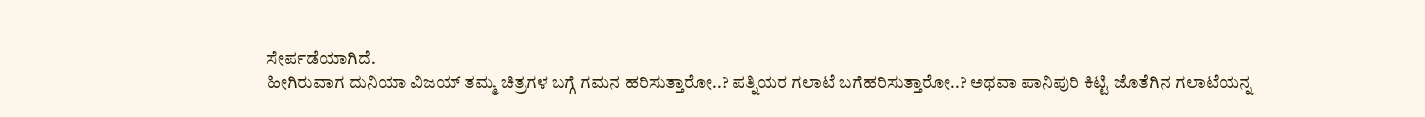ಸೇರ್ಪಡೆಯಾಗಿದೆ.
ಹೀಗಿರುವಾಗ ದುನಿಯಾ ವಿಜಯ್ ತಮ್ಮ ಚಿತ್ರಗಳ ಬಗ್ಗೆ ಗಮನ ಹರಿಸುತ್ತಾರೋ..? ಪತ್ನಿಯರ ಗಲಾಟೆ ಬಗೆಹರಿಸುತ್ತಾರೋ..? ಅಥವಾ ಪಾನಿಪುರಿ ಕಿಟ್ಟಿ ಜೊತೆಗಿನ ಗಲಾಟೆಯನ್ನ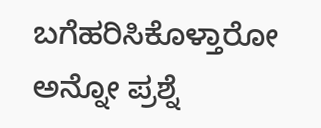ಬಗೆಹರಿಸಿಕೊಳ್ತಾರೋ ಅನ್ನೋ ಪ್ರಶ್ನೆ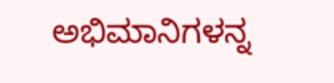ಅಭಿಮಾನಿಗಳನ್ನ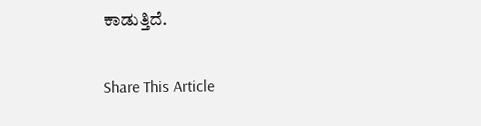ಕಾಡುತ್ತಿದೆ.

Share This Article